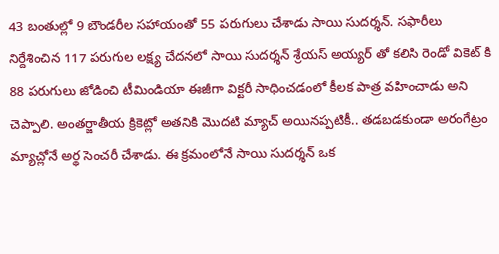43 బంతుల్లో 9 బౌండరీల సహాయంతో 55 పరుగులు చేశాడు సాయి సుదర్శన్. సఫారీలు నిర్దేశించిన 117 పరుగుల లక్ష్య చేదనలో సాయి సుదర్శన్ శ్రేయస్ అయ్యర్ తో కలిసి రెండో వికెట్ కి 88 పరుగులు జోడించి టీమిండియా ఈజీగా విక్టరీ సాధించడంలో కీలక పాత్ర వహించాడు అని చెప్పాలి. అంతర్జాతీయ క్రికెట్లో అతనికి మొదటి మ్యాచ్ అయినప్పటికీ.. తడబడకుండా అరంగేట్రం మ్యాచ్లోనే అర్థ సెంచరీ చేశాడు. ఈ క్రమంలోనే సాయి సుదర్శన్ ఒక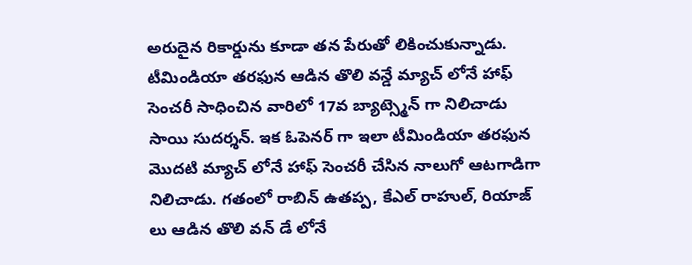అరుదైన రికార్డును కూడా తన పేరుతో లికించుకున్నాడు.
టీమిండియా తరఫున ఆడిన తొలి వన్డే మ్యాచ్ లోనే హాఫ్ సెంచరీ సాధించిన వారిలో 17వ బ్యాట్స్మెన్ గా నిలిచాడు సాయి సుదర్శన్. ఇక ఓపెనర్ గా ఇలా టీమిండియా తరఫున మొదటి మ్యాచ్ లోనే హాఫ్ సెంచరీ చేసిన నాలుగో ఆటగాడిగా నిలిచాడు. గతంలో రాబిన్ ఉతప్ప, కేఎల్ రాహుల్, రియాజ్ లు ఆడిన తొలి వన్ డే లోనే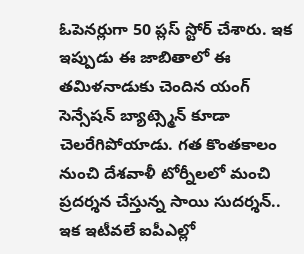ఓపెనర్లుగా 50 ప్లస్ స్టోర్ చేశారు. ఇక ఇప్పుడు ఈ జాబితాలో ఈ తమిళనాడుకు చెందిన యంగ్ సెన్సేషన్ బ్యాట్స్మెన్ కూడా చెలరేగిపోయాడు. గత కొంతకాలం నుంచి దేశవాళీ టోర్నీలలో మంచి ప్రదర్శన చేస్తున్న సాయి సుదర్శన్.. ఇక ఇటీవలే ఐపీఎల్లో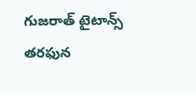గుజరాత్ టైటాన్స్ తరఫున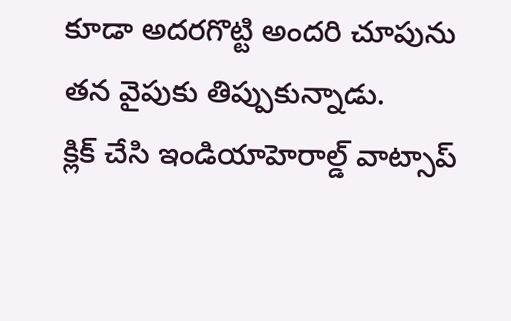కూడా అదరగొట్టి అందరి చూపును తన వైపుకు తిప్పుకున్నాడు.
క్లిక్ చేసి ఇండియాహెరాల్డ్ వాట్సాప్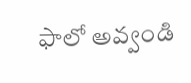ఫాలో అవ్వండి